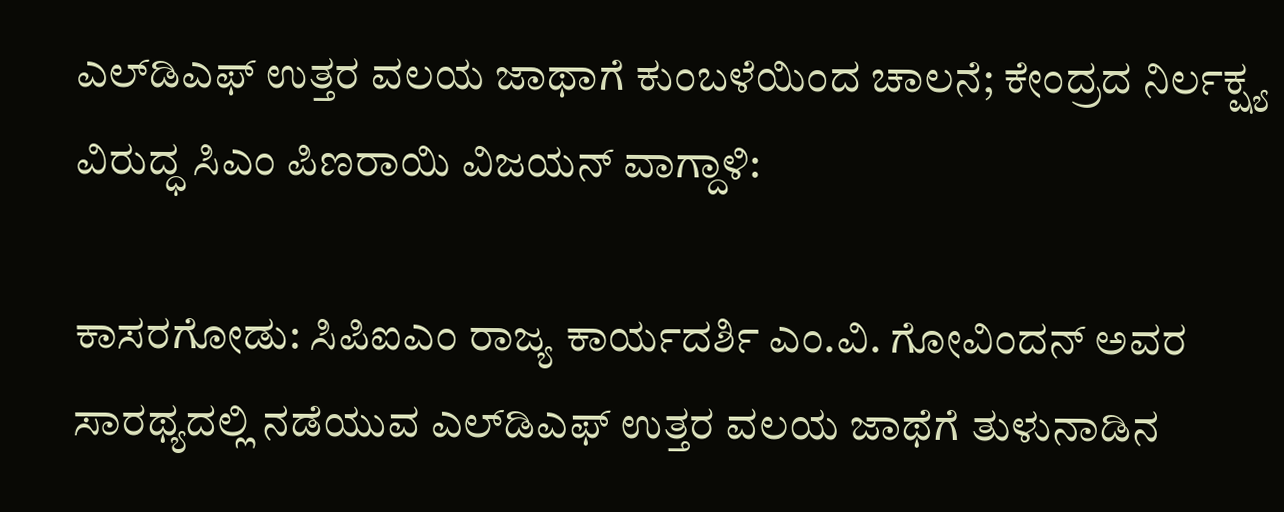ಎಲ್‌ಡಿಎಫ್ ಉತ್ತರ ವಲಯ ಜಾಥಾಗೆ ಕುಂಬಳೆಯಿಂದ ಚಾಲನೆ; ಕೇಂದ್ರದ ನಿರ್ಲಕ್ಷ್ಯ ವಿರುದ್ಧ ಸಿಎಂ ಪಿಣರಾಯಿ ವಿಜಯನ್ ವಾಗ್ದಾಳಿ:

ಕಾಸರಗೋಡು: ಸಿಪಿಐಎಂ ರಾಜ್ಯ ಕಾರ್ಯದರ್ಶಿ ಎಂ.ವಿ. ಗೋವಿಂದನ್ ಅವರ ಸಾರಥ್ಯದಲ್ಲಿ ನಡೆಯುವ ಎಲ್‌ಡಿಎಫ್ ಉತ್ತರ ವಲಯ ಜಾಥೆಗೆ ತುಳುನಾಡಿನ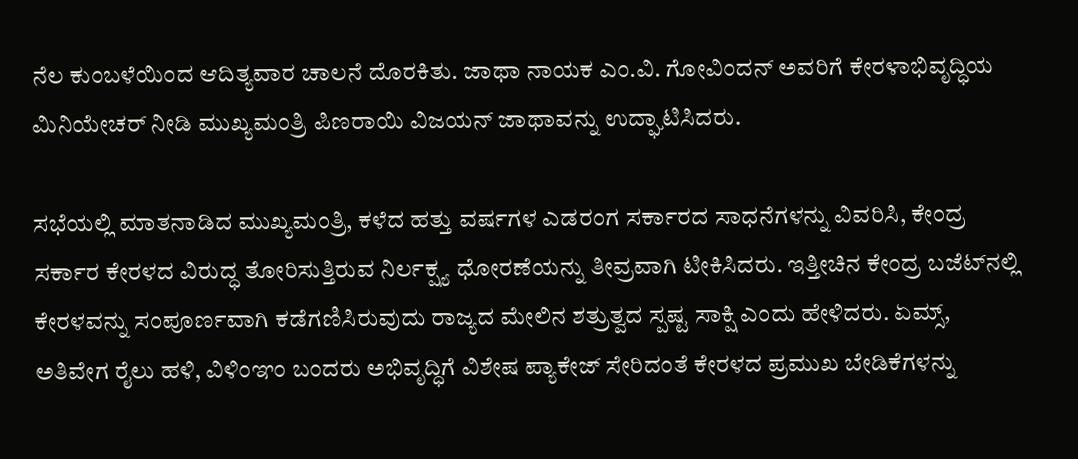ನೆಲ ಕುಂಬಳೆಯಿಂದ ಆದಿತ್ಯವಾರ ಚಾಲನೆ ದೊರಕಿತು. ಜಾಥಾ ನಾಯಕ ಎಂ.ವಿ. ಗೋವಿಂದನ್ ಅವರಿಗೆ ಕೇರಳಾಭಿವೃದ್ಧಿಯ ಮಿನಿಯೇಚರ್ ನೀಡಿ ಮುಖ್ಯಮಂತ್ರಿ ಪಿಣರಾಯಿ ವಿಜಯನ್ ಜಾಥಾವನ್ನು ಉದ್ಘಾಟಿಸಿದರು.

ಸಭೆಯಲ್ಲಿ ಮಾತನಾಡಿದ ಮುಖ್ಯಮಂತ್ರಿ, ಕಳೆದ ಹತ್ತು ವರ್ಷಗಳ ಎಡರಂಗ ಸರ್ಕಾರದ ಸಾಧನೆಗಳನ್ನು ವಿವರಿಸಿ, ಕೇಂದ್ರ ಸರ್ಕಾರ ಕೇರಳದ ವಿರುದ್ಧ ತೋರಿಸುತ್ತಿರುವ ನಿರ್ಲಕ್ಷ್ಯ ಧೋರಣೆಯನ್ನು ತೀವ್ರವಾಗಿ ಟೀಕಿಸಿದರು. ಇತ್ತೀಚಿನ ಕೇಂದ್ರ ಬಜೆಟ್‌ನಲ್ಲಿ ಕೇರಳವನ್ನು ಸಂಪೂರ್ಣವಾಗಿ ಕಡೆಗಣಿಸಿರುವುದು ರಾಜ್ಯದ ಮೇಲಿನ ಶತ್ರುತ್ವದ ಸ್ಪಷ್ಟ ಸಾಕ್ಷಿ ಎಂದು ಹೇಳಿದರು. ಏಮ್ಸ್, ಅತಿವೇಗ ರೈಲು ಹಳಿ, ವಿಳಿಂಞಂ ಬಂದರು ಅಭಿವೃದ್ಧಿಗೆ ವಿಶೇಷ ಪ್ಯಾಕೇಜ್ ಸೇರಿದಂತೆ ಕೇರಳದ ಪ್ರಮುಖ ಬೇಡಿಕೆಗಳನ್ನು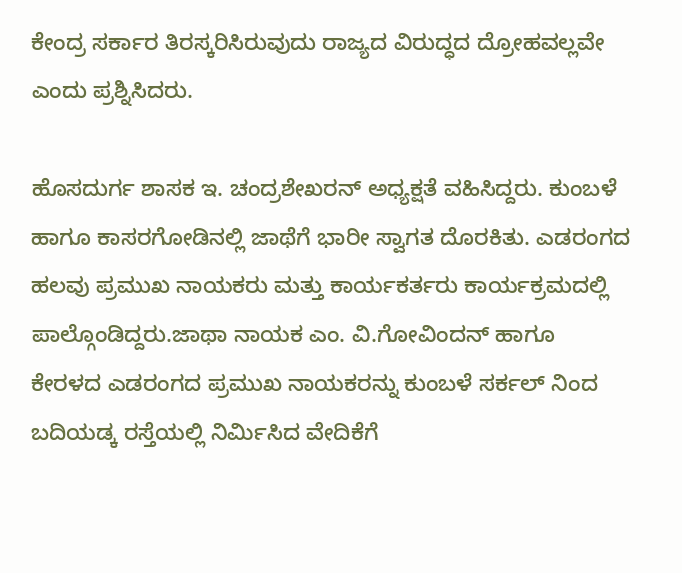ಕೇಂದ್ರ ಸರ್ಕಾರ ತಿರಸ್ಕರಿಸಿರುವುದು ರಾಜ್ಯದ ವಿರುದ್ಧದ ದ್ರೋಹವಲ್ಲವೇ ಎಂದು ಪ್ರಶ್ನಿಸಿದರು.

ಹೊಸದುರ್ಗ ಶಾಸಕ ಇ. ಚಂದ್ರಶೇಖರನ್ ಅಧ್ಯಕ್ಷತೆ ವಹಿಸಿದ್ದರು. ಕುಂಬಳೆ ಹಾಗೂ ಕಾಸರಗೋಡಿನಲ್ಲಿ ಜಾಥೆಗೆ ಭಾರೀ ಸ್ವಾಗತ ದೊರಕಿತು. ಎಡರಂಗದ ಹಲವು ಪ್ರಮುಖ ನಾಯಕರು ಮತ್ತು ಕಾರ್ಯಕರ್ತರು ಕಾರ್ಯಕ್ರಮದಲ್ಲಿ ಪಾಲ್ಗೊಂಡಿದ್ದರು.ಜಾಥಾ ನಾಯಕ ಎಂ. ವಿ.ಗೋವಿಂದನ್ ಹಾಗೂ ಕೇರಳದ ಎಡರಂಗದ ಪ್ರಮುಖ ನಾಯಕರನ್ನು ಕುಂಬಳೆ ಸರ್ಕಲ್ ನಿಂದ ಬದಿಯಡ್ಕ ರಸ್ತೆಯಲ್ಲಿ ನಿರ್ಮಿಸಿದ ವೇದಿಕೆಗೆ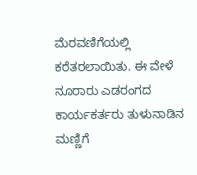ಮೆರವಣಿಗೆಯಲ್ಲಿ ಕರೆತರಲಾಯಿತು. ಈ ವೇಳೆ ನೂರಾರು ಎಡರಂಗದ ಕಾರ್ಯಕರ್ತರು ತುಳುನಾಡಿನ ಮಣ್ಣಿಗೆ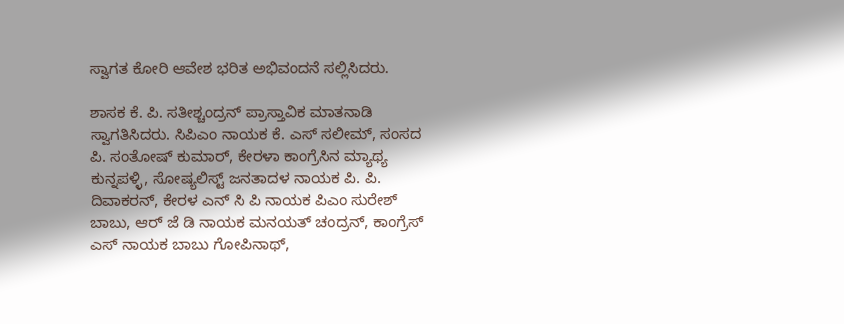ಸ್ವಾಗತ ಕೋರಿ ಆವೇಶ ಭರಿತ ಅಭಿವಂದನೆ ಸಲ್ಲಿಸಿದರು.

ಶಾಸಕ ಕೆ. ಪಿ. ಸತೀಶ್ಚಂದ್ರನ್ ಪ್ರಾಸ್ತಾವಿಕ ಮಾತನಾಡಿ ಸ್ವಾಗತಿಸಿದರು. ಸಿಪಿಎಂ ನಾಯಕ ಕೆ. ಎಸ್ ಸಲೀಮ್‌, ಸಂಸದ ಪಿ. ಸಂತೋಷ್ ಕುಮಾರ್, ಕೇರಳಾ ಕಾಂಗ್ರೆಸಿನ ಮ್ಯಾಥ್ಯ ಕುನ್ನಪಳ್ಳಿ, ಸೋಷ್ಯಲಿಸ್ಟ್ ಜನತಾದಳ ನಾಯಕ ಪಿ. ಪಿ. ದಿವಾಕರನ್, ಕೇರಳ ಎನ್ ಸಿ ಪಿ ನಾಯಕ ಪಿಎಂ ಸುರೇಶ್ ಬಾಬು, ಆರ್ ಜೆ ಡಿ ನಾಯಕ ಮನಯತ್ ಚಂದ್ರನ್, ಕಾಂಗ್ರೆಸ್ ಎಸ್ ನಾಯಕ ಬಾಬು ಗೋಪಿನಾಥ್,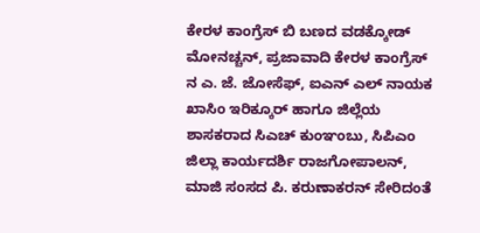ಕೇರಳ ಕಾಂಗ್ರೆಸ್ ಬಿ ಬಣದ ವಡಕ್ಕೋಡ್ ಮೋನಚ್ಚನ್, ಪ್ರಜಾವಾದಿ ಕೇರಳ ಕಾಂಗ್ರೆಸ್ ನ ಎ. ಜೆ. ಜೋಸೆಫ್, ಐಎನ್ ಎಲ್ ನಾಯಕ ಖಾಸಿಂ ಇರಿಕ್ಕೂರ್ ಹಾಗೂ ಜಿಲ್ಲೆಯ ಶಾಸಕರಾದ ಸಿಎಚ್ ಕುಂಞಂಬು, ಸಿಪಿಎಂ ಜಿಲ್ಲಾ ಕಾರ್ಯದರ್ಶಿ ರಾಜಗೋಪಾಲನ್, ಮಾಜಿ ಸಂಸದ ಪಿ. ಕರುಣಾಕರನ್ ಸೇರಿದಂತೆ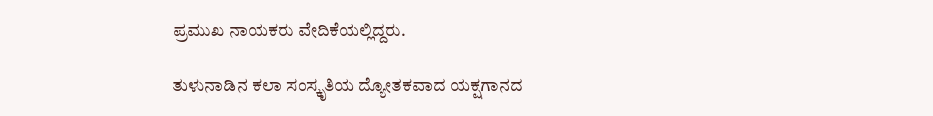ಪ್ರಮುಖ ನಾಯಕರು ವೇದಿಕೆಯಲ್ಲಿದ್ದರು.

ತುಳುನಾಡಿನ ಕಲಾ ಸಂಸ್ಕೃತಿಯ ದ್ಯೋತಕವಾದ ಯಕ್ಷಗಾನದ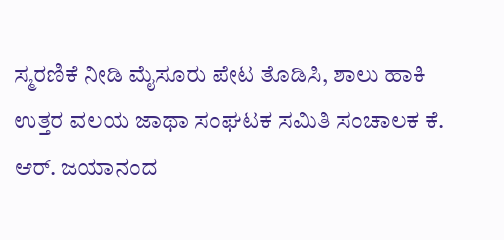ಸ್ಮರಣಿಕೆ ನೀಡಿ ಮೈಸೂರು ಪೇಟ ತೊಡಿಸಿ, ಶಾಲು ಹಾಕಿ ಉತ್ತರ ವಲಯ ಜಾಥಾ ಸಂಘಟಕ ಸಮಿತಿ ಸಂಚಾಲಕ ಕೆ. ಆರ್. ಜಯಾನಂದ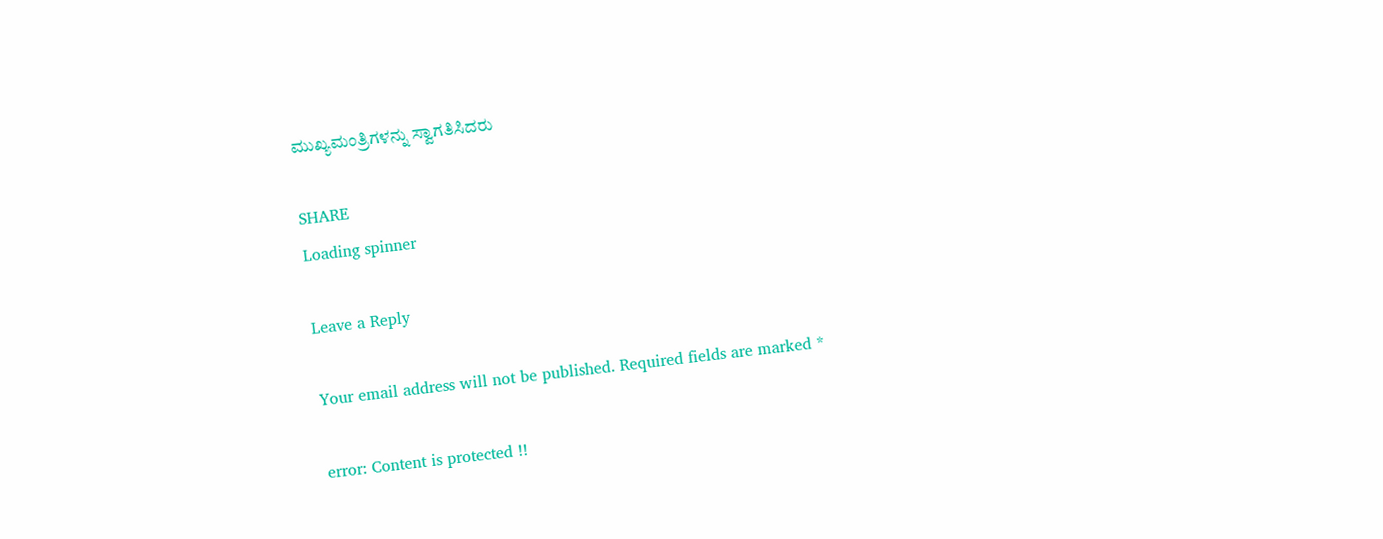ಮುಖ್ಯಮಂತ್ರಿಗಳನ್ನು ಸ್ವಾಗತಿಸಿದರು

SHARE
Loading spinner

Leave a Reply

Your email address will not be published. Required fields are marked *

error: Content is protected !!